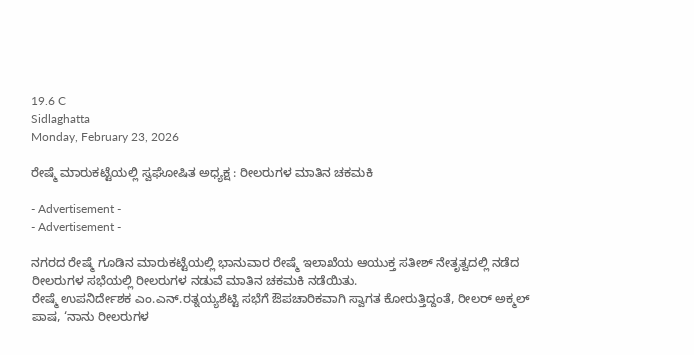19.6 C
Sidlaghatta
Monday, February 23, 2026

ರೇಷ್ಮೆ ಮಾರುಕಟ್ಟೆಯಲ್ಲಿ ಸ್ವಘೋಷಿತ ಅಧ್ಯಕ್ಷ : ರೀಲರುಗಳ ಮಾತಿನ ಚಕಮಕಿ

- Advertisement -
- Advertisement -

ನಗರದ ರೇಷ್ಮೆ ಗೂಡಿನ ಮಾರುಕಟ್ಟೆಯಲ್ಲಿ ಭಾನುವಾರ ರೇಷ್ಮೆ ಇಲಾಖೆಯ ಆಯುಕ್ತ ಸತೀಶ್ ನೇತೃತ್ವದಲ್ಲಿ ನಡೆದ ರೀಲರುಗಳ ಸಭೆಯಲ್ಲಿ ರೀಲರುಗಳ ನಡುವೆ ಮಾತಿನ ಚಕಮಕಿ ನಡೆಯಿತು.
ರೇಷ್ಮೆ ಉಪನಿರ್ದೇಶಕ ಎಂ.ಎನ್.ರತ್ನಯ್ಯಶೆಟ್ಟಿ ಸಭೆಗೆ ಔಪಚಾರಿಕವಾಗಿ ಸ್ವಾಗತ ಕೋರುತ್ತಿದ್ದಂತೆ, ರೀಲರ್ ಅಕ್ಮಲ್ ಪಾಷ, ‘ನಾನು ರೀಲರುಗಳ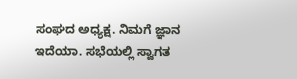ಸಂಘದ ಅಧ್ಯಕ್ಷ. ನಿಮಗೆ ಜ್ಞಾನ ಇದೆಯಾ. ಸಭೆಯಲ್ಲಿ ಸ್ವಾಗತ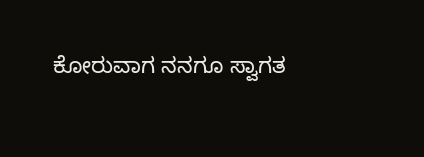ಕೋರುವಾಗ ನನಗೂ ಸ್ವಾಗತ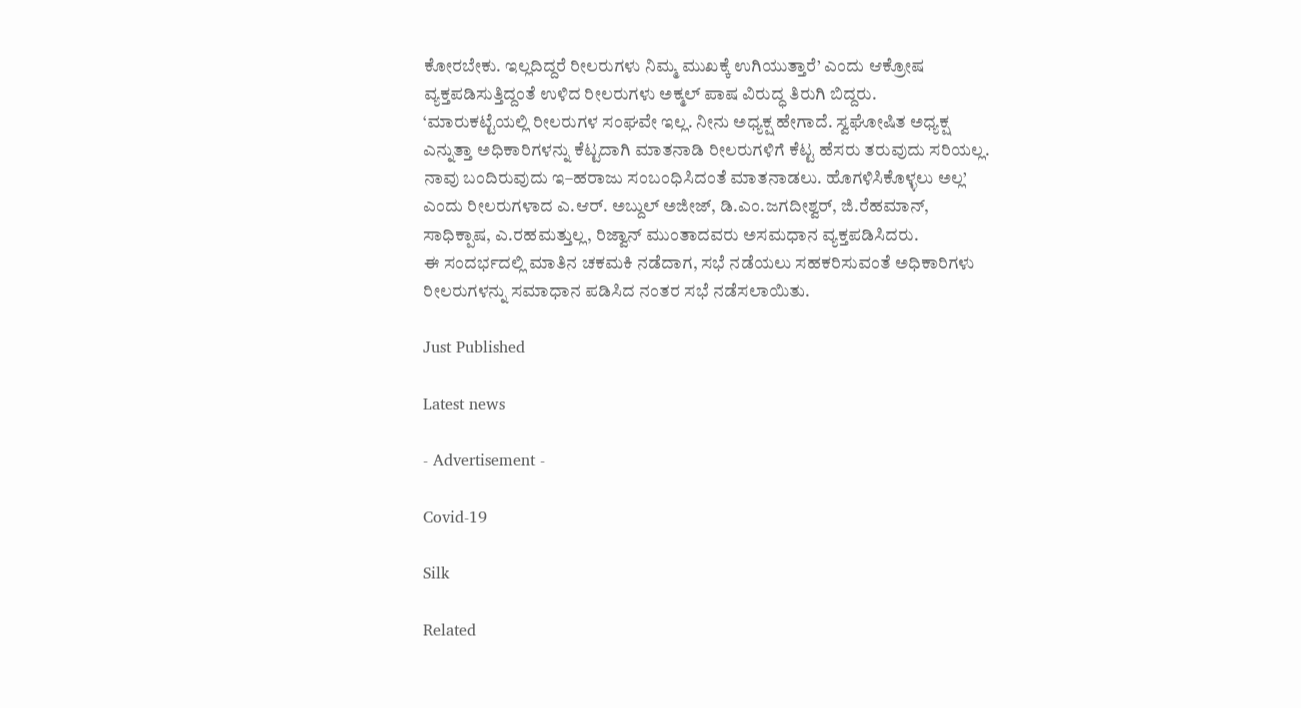ಕೋರಬೇಕು. ಇಲ್ಲದಿದ್ದರೆ ರೀಲರುಗಳು ನಿಮ್ಮ ಮುಖಕ್ಕೆ ಉಗಿಯುತ್ತಾರೆ’ ಎಂದು ಆಕ್ರೋಷ ವ್ಯಕ್ತಪಡಿಸುತ್ತಿದ್ದಂತೆ ಉಳಿದ ರೀಲರುಗಳು ಅಕ್ಮಲ್ ಪಾಷ ವಿರುದ್ಧ ತಿರುಗಿ ಬಿದ್ದರು.
‘ಮಾರುಕಟ್ಟೆಯಲ್ಲಿ ರೀಲರುಗಳ ಸಂಘವೇ ಇಲ್ಲ. ನೀನು ಅಧ್ಯಕ್ಷ ಹೇಗಾದೆ. ಸ್ವಘೋಷಿತ ಅಧ್ಯಕ್ಷ ಎನ್ನುತ್ತಾ ಅಧಿಕಾರಿಗಳನ್ನು ಕೆಟ್ಟದಾಗಿ ಮಾತನಾಡಿ ರೀಲರುಗಳಿಗೆ ಕೆಟ್ಟ ಹೆಸರು ತರುವುದು ಸರಿಯಲ್ಲ. ನಾವು ಬಂದಿರುವುದು ಇ–ಹರಾಜು ಸಂಬಂಧಿಸಿದಂತೆ ಮಾತನಾಡಲು. ಹೊಗಳಿಸಿಕೊಳ್ಳಲು ಅಲ್ಲ’ ಎಂದು ರೀಲರುಗಳಾದ ಎ.ಆರ್. ಅಬ್ದುಲ್ ಅಜೀಜ್, ಡಿ.ಎಂ.ಜಗದೀಶ್ವರ್, ಜಿ.ರೆಹಮಾನ್, ಸಾಧಿಕ್ಪಾಷ, ಎ.ರಹಮತ್ತುಲ್ಲ, ರಿಜ್ವಾನ್ ಮುಂತಾದವರು ಅಸಮಧಾನ ವ್ಯಕ್ತಪಡಿಸಿದರು.
ಈ ಸಂದರ್ಭದಲ್ಲಿ ಮಾತಿನ ಚಕಮಕಿ ನಡೆದಾಗ, ಸಭೆ ನಡೆಯಲು ಸಹಕರಿಸುವಂತೆ ಅಧಿಕಾರಿಗಳು ರೀಲರುಗಳನ್ನು ಸಮಾಧಾನ ಪಡಿಸಿದ ನಂತರ ಸಭೆ ನಡೆಸಲಾಯಿತು.

Just Published

Latest news

- Advertisement -

Covid-19

Silk

Related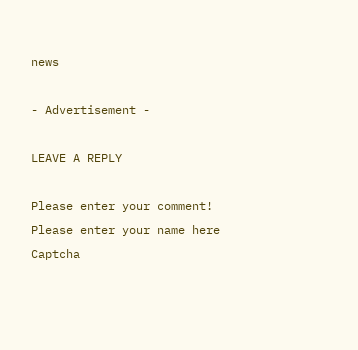news

- Advertisement -

LEAVE A REPLY

Please enter your comment!
Please enter your name here
Captcha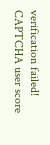verification failed!
CAPTCHA user score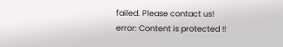failed. Please contact us!
error: Content is protected !!